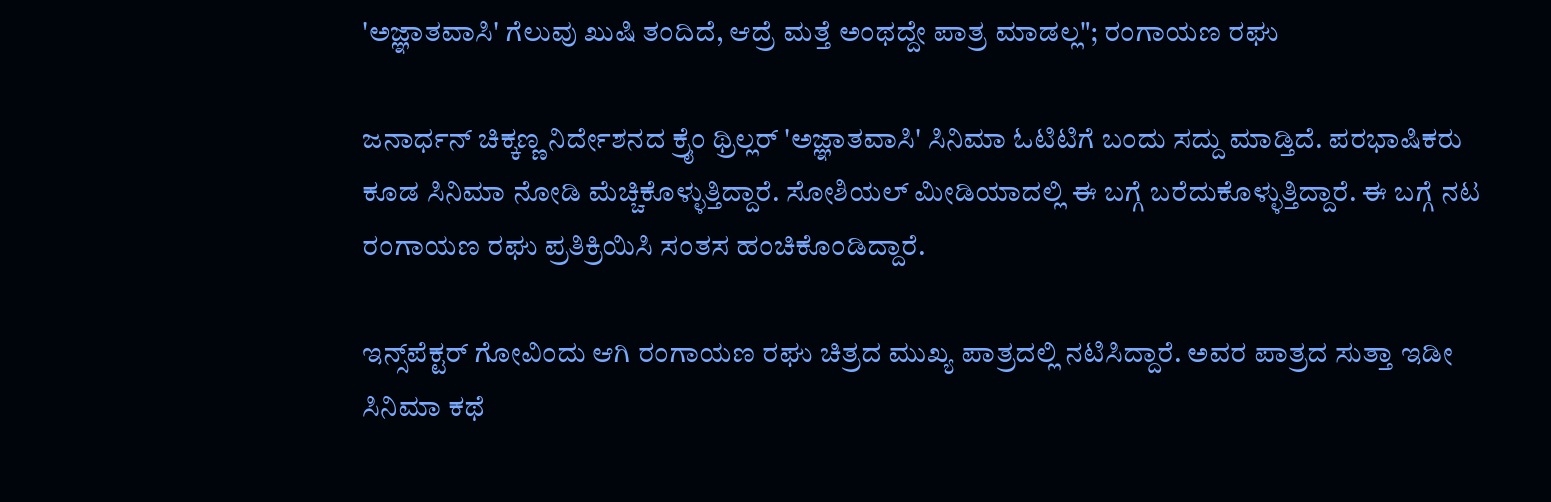'ಅಜ್ಞಾತವಾಸಿ' ಗೆಲುವು ಖುಷಿ ತಂದಿದೆ, ಆದ್ರೆ ಮತ್ತೆ ಅಂಥದ್ದೇ ಪಾತ್ರ ಮಾಡಲ್ಲ"; ರಂಗಾಯಣ ರಘು

ಜನಾರ್ಧನ್ ಚಿಕ್ಕಣ್ಣ ನಿರ್ದೇಶನದ ಕ್ರೈಂ ಥ್ರಿಲ್ಲರ್ 'ಅಜ್ಞಾತವಾಸಿ' ಸಿನಿಮಾ ಓಟಿಟಿಗೆ ಬಂದು ಸದ್ದು ಮಾಡ್ತಿದೆ. ಪರಭಾಷಿಕರು ಕೂಡ ಸಿನಿಮಾ ನೋಡಿ ಮೆಚ್ಚಿಕೊಳ್ಳುತ್ತಿದ್ದಾರೆ. ಸೋಶಿಯಲ್ ಮೀಡಿಯಾದಲ್ಲಿ ಈ ಬಗ್ಗೆ ಬರೆದುಕೊಳ್ಳುತ್ತಿದ್ದಾರೆ. ಈ ಬಗ್ಗೆ ನಟ ರಂಗಾಯಣ ರಘು ಪ್ರತಿಕ್ರಿಯಿಸಿ ಸಂತಸ ಹಂಚಿಕೊಂಡಿದ್ದಾರೆ.

ಇನ್ಸ್‌ಪೆಕ್ಟರ್ ಗೋವಿಂದು ಆಗಿ ರಂಗಾಯಣ ರಘು ಚಿತ್ರದ ಮುಖ್ಯ ಪಾತ್ರದಲ್ಲಿ ನಟಿಸಿದ್ದಾರೆ. ಅವರ ಪಾತ್ರದ ಸುತ್ತಾ ಇಡೀ ಸಿನಿಮಾ ಕಥೆ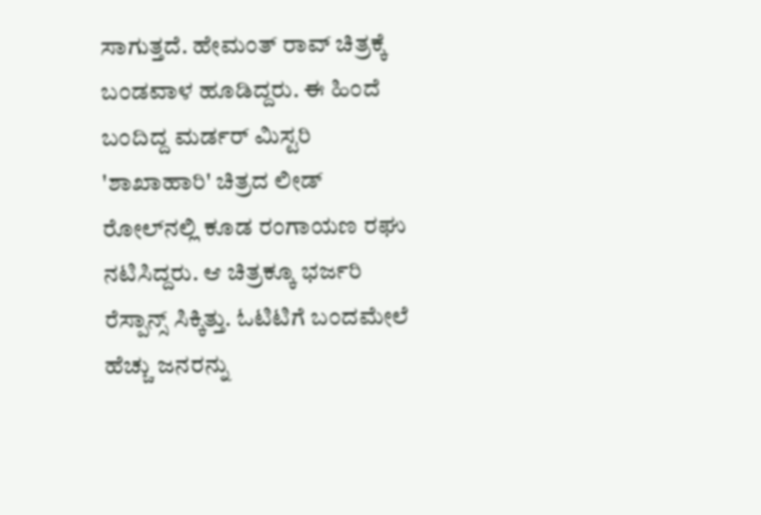ಸಾಗುತ್ತದೆ. ಹೇಮಂತ್ ರಾವ್ ಚಿತ್ರಕ್ಕೆ ಬಂಡವಾಳ ಹೂಡಿದ್ದರು. ಈ ಹಿಂದೆ ಬಂದಿದ್ದ ಮರ್ಡರ್ ಮಿಸ್ಟರಿ 'ಶಾಖಾಹಾರಿ' ಚಿತ್ರದ ಲೀಡ್ ರೋಲ್‌ನಲ್ಲಿ ಕೂಡ ರಂಗಾಯಣ ರಘು ನಟಿಸಿದ್ದರು. ಆ ಚಿತ್ರಕ್ಕೂ ಭರ್ಜರಿ ರೆಸ್ಪಾನ್ಸ್ ಸಿಕ್ಕಿತ್ತು. ಓಟಿಟಿಗೆ ಬಂದಮೇಲೆ ಹೆಚ್ಚು ಜನರನ್ನು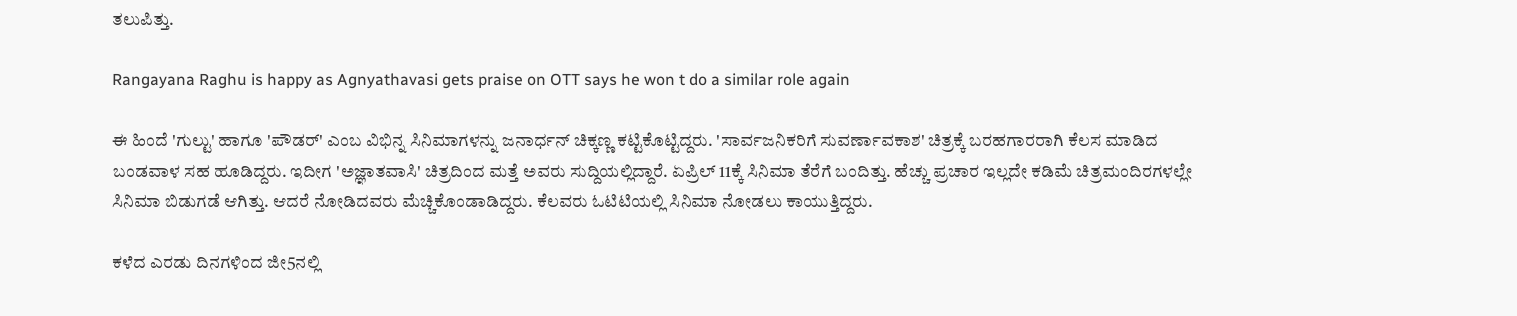ತಲುಪಿತ್ತು.

Rangayana Raghu is happy as Agnyathavasi gets praise on OTT says he won t do a similar role again

ಈ ಹಿಂದೆ 'ಗುಲ್ಟು' ಹಾಗೂ 'ಪೌಡರ್' ಎಂಬ ವಿಭಿನ್ನ ಸಿನಿಮಾಗಳನ್ನು ಜನಾರ್ಧನ್ ಚಿಕ್ಕಣ್ಣ ಕಟ್ಟಿಕೊಟ್ಟಿದ್ದರು. 'ಸಾರ್ವಜನಿಕರಿಗೆ ಸುವರ್ಣಾವಕಾಶ' ಚಿತ್ರಕ್ಕೆ ಬರಹಗಾರರಾಗಿ ಕೆಲಸ ಮಾಡಿದ ಬಂಡವಾಳ ಸಹ ಹೂಡಿದ್ದರು. ಇದೀಗ 'ಅಜ್ಞಾತವಾಸಿ' ಚಿತ್ರದಿಂದ ಮತ್ತೆ ಅವರು ಸುದ್ದಿಯಲ್ಲಿದ್ದಾರೆ. ಏಪ್ರಿಲ್ 11ಕ್ಕೆ ಸಿನಿಮಾ ತೆರೆಗೆ ಬಂದಿತ್ತು. ಹೆಚ್ಚು ಪ್ರಚಾರ ಇಲ್ಲದೇ ಕಡಿಮೆ ಚಿತ್ರಮಂದಿರಗಳಲ್ಲೇ ಸಿನಿಮಾ ಬಿಡುಗಡೆ ಆಗಿತ್ತು. ಆದರೆ ನೋಡಿದವರು ಮೆಚ್ಚಿಕೊಂಡಾಡಿದ್ದರು. ಕೆಲವರು ಓಟಿಟಿಯಲ್ಲಿ ಸಿನಿಮಾ ನೋಡಲು ಕಾಯುತ್ತಿದ್ದರು.

ಕಳೆದ ಎರಡು ದಿನಗಳಿಂದ ಜೀ5ನಲ್ಲಿ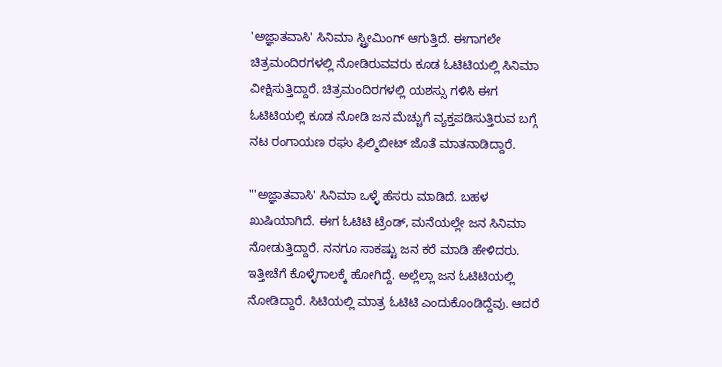'ಅಜ್ಞಾತವಾಸಿ' ಸಿನಿಮಾ ಸ್ಟ್ರೀಮಿಂಗ್ ಆಗುತ್ತಿದೆ. ಈಗಾಗಲೇ ಚಿತ್ರಮಂದಿರಗಳಲ್ಲಿ ನೋಡಿರುವವರು ಕೂಡ ಓಟಿಟಿಯಲ್ಲಿ ಸಿನಿಮಾ ವೀಕ್ಷಿಸುತ್ತಿದ್ದಾರೆ. ಚಿತ್ರಮಂದಿರಗಳಲ್ಲಿ ಯಶಸ್ಸು ಗಳಿಸಿ ಈಗ ಓಟಿಟಿಯಲ್ಲಿ ಕೂಡ ನೋಡಿ ಜನ ಮೆಚ್ಚುಗೆ ವ್ಯಕ್ತಪಡಿಸುತ್ತಿರುವ ಬಗ್ಗೆ ನಟ ರಂಗಾಯಣ ರಘು ಫಿಲ್ಮಿಬೀಟ್ ಜೊತೆ ಮಾತನಾಡಿದ್ದಾರೆ.

"'ಅಜ್ಞಾತವಾಸಿ' ಸಿನಿಮಾ ಒಳ್ಳೆ ಹೆಸರು ಮಾಡಿದೆ. ಬಹಳ ಖುಷಿಯಾಗಿದೆ. ಈಗ ಓಟಿಟಿ ಟ್ರೆಂಡ್, ಮನೆಯಲ್ಲೇ ಜನ ಸಿನಿಮಾ ನೋಡುತ್ತಿದ್ದಾರೆ. ನನಗೂ ಸಾಕಷ್ಟು ಜನ ಕರೆ ಮಾಡಿ ಹೇಳಿದರು. ಇತ್ತೀಚೆಗೆ ಕೊಳ್ಳೆಗಾಲಕ್ಕೆ ಹೋಗಿದ್ದೆ. ಅಲ್ಲೆಲ್ಲಾ ಜನ ಓಟಿಟಿಯಲ್ಲಿ ನೋಡಿದ್ದಾರೆ. ಸಿಟಿಯಲ್ಲಿ ಮಾತ್ರ ಓಟಿಟಿ ಎಂದುಕೊಂಡಿದ್ದೆವು. ಆದರೆ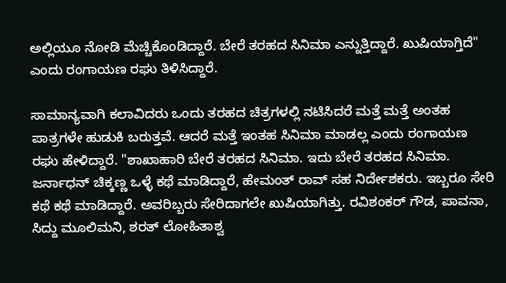ಅಲ್ಲಿಯೂ ನೋಡಿ ಮೆಚ್ಚಿಕೊಂಡಿದ್ದಾರೆ. ಬೇರೆ ತರಹದ ಸಿನಿಮಾ ಎನ್ನುತ್ತಿದ್ದಾರೆ. ಖುಷಿಯಾಗ್ತಿದೆ" ಎಂದು ರಂಗಾಯಣ ರಘು ತಿಳಿಸಿದ್ದಾರೆ.

ಸಾಮಾನ್ಯವಾಗಿ ಕಲಾವಿದರು ಒಂದು ತರಹದ ಚಿತ್ರಗಳಲ್ಲಿ ನಟಿಸಿದರೆ ಮತ್ತೆ ಮತ್ತೆ ಅಂತಹ ಪಾತ್ರಗಳೇ ಹುಡುಕಿ ಬರುತ್ತವೆ. ಆದರೆ ಮತ್ತೆ ಇಂತಹ ಸಿನಿಮಾ ಮಾಡಲ್ಲ ಎಂದು ರಂಗಾಯಣ ರಘು ಹೇಳಿದ್ದಾರೆ. "ಶಾಖಾಹಾರಿ ಬೇರೆ ತರಹದ ಸಿನಿಮಾ. ಇದು ಬೇರೆ ತರಹದ ಸಿನಿಮಾ. ಜರ್ನಾಧನ್ ಚಿಕ್ಕಣ್ಣ ಒಳ್ಳೆ ಕಥೆ ಮಾಡಿದ್ದಾರೆ, ಹೇಮಂತ್ ರಾವ್ ಸಹ ನಿರ್ದೇಶಕರು. ಇಬ್ಬರೂ ಸೇರಿ ಕಥೆ ಕಥೆ ಮಾಡಿದ್ದಾರೆ. ಅವರಿಬ್ಬರು ಸೇರಿದಾಗಲೇ ಖುಷಿಯಾಗಿತ್ತು. ರವಿಶಂಕರ್ ಗೌಡ, ಪಾವನಾ, ಸಿದ್ದು ಮೂಲಿಮನಿ, ಶರತ್ ಲೋಹಿತಾಶ್ವ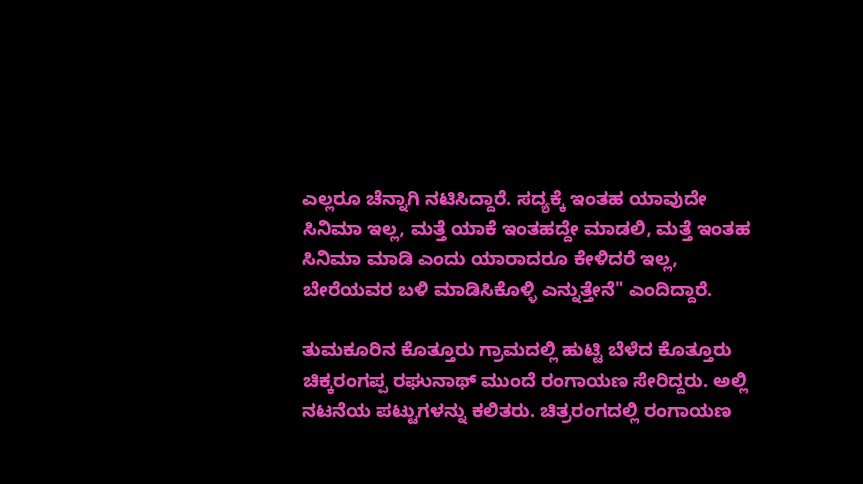ಎಲ್ಲರೂ ಚೆನ್ನಾಗಿ ನಟಿಸಿದ್ದಾರೆ. ಸದ್ಯಕ್ಕೆ ಇಂತಹ ಯಾವುದೇ ಸಿನಿಮಾ ಇಲ್ಲ, ಮತ್ತೆ ಯಾಕೆ ಇಂತಹದ್ದೇ ಮಾಡಲಿ, ಮತ್ತೆ ಇಂತಹ ಸಿನಿಮಾ ಮಾಡಿ ಎಂದು ಯಾರಾದರೂ ಕೇಳಿದರೆ ಇಲ್ಲ, ಬೇರೆಯವರ ಬಳಿ ಮಾಡಿಸಿಕೊಳ್ಳಿ ಎನ್ನುತ್ತೇನೆ" ಎಂದಿದ್ದಾರೆ.

ತುಮಕೂರಿನ ಕೊತ್ತೂರು ಗ್ರಾಮದಲ್ಲಿ ಹುಟ್ಟಿ ಬೆಳೆದ ಕೊತ್ತೂರು ಚಿಕ್ಕರಂಗಪ್ಪ ರಘುನಾಥ್ ಮುಂದೆ ರಂಗಾಯಣ ಸೇರಿದ್ದರು. ಅಲ್ಲಿ ನಟನೆಯ ಪಟ್ಟುಗಳನ್ನು ಕಲಿತರು. ಚಿತ್ರರಂಗದಲ್ಲಿ ರಂಗಾಯಣ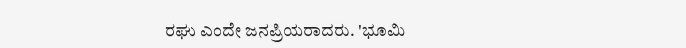ರಘು ಎಂದೇ ಜನಪ್ರಿಯರಾದರು. 'ಭೂಮಿ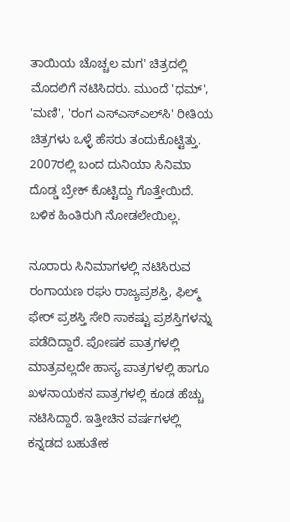ತಾಯಿಯ ಚೊಚ್ಚಲ ಮಗ' ಚಿತ್ರದಲ್ಲಿ ಮೊದಲಿಗೆ ನಟಿಸಿದರು. ಮುಂದೆ 'ಧಮ್', 'ಮಣಿ', 'ರಂಗ ಎಸ್‌ಎಸ್‌ಎಲ್‌ಸಿ' ರೀತಿಯ ಚಿತ್ರಗಳು ಒಳ್ಳೆ ಹೆಸರು ತಂದುಕೊಟ್ಟಿತ್ತು. 2007ರಲ್ಲಿ ಬಂದ ದುನಿಯಾ ಸಿನಿಮಾ ದೊಡ್ಡ ಬ್ರೇಕ್ ಕೊಟ್ಟಿದ್ದು ಗೊತ್ತೇಯಿದೆ. ಬಳಿಕ ಹಿಂತಿರುಗಿ ನೋಡಲೇಯಿಲ್ಲ.

ನೂರಾರು ಸಿನಿಮಾಗಳಲ್ಲಿ ನಟಿಸಿರುವ ರಂಗಾಯಣ ರಘು ರಾಜ್ಯಪ್ರಶಸ್ತಿ, ಫಿಲ್ಮ್ ಫೇರ್ ಪ್ರಶಸ್ತಿ ಸೇರಿ ಸಾಕಷ್ಟು ಪ್ರಶಸ್ತಿಗಳನ್ನು ಪಡೆದಿದ್ದಾರೆ. ಪೋಷಕ ಪಾತ್ರಗಳಲ್ಲಿ ಮಾತ್ರವಲ್ಲದೇ ಹಾಸ್ಯ ಪಾತ್ರಗಳಲ್ಲಿ ಹಾಗೂ ಖಳನಾಯಕನ ಪಾತ್ರಗಳಲ್ಲಿ ಕೂಡ ಹೆಚ್ಚು ನಟಿಸಿದ್ದಾರೆ. ಇತ್ತೀಚಿನ ವರ್ಷಗಳಲ್ಲಿ ಕನ್ನಡದ ಬಹುತೇಕ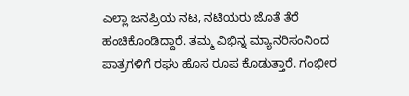ಎಲ್ಲಾ ಜನಪ್ರಿಯ ನಟ, ನಟಿಯರು ಜೊತೆ ತೆರೆ ಹಂಚಿಕೊಂಡಿದ್ದಾರೆ. ತಮ್ಮ ವಿಭಿನ್ನ ಮ್ಯಾನರಿಸಂನಿಂದ ಪಾತ್ರಗಳಿಗೆ ರಘು ಹೊಸ ರೂಪ ಕೊಡುತ್ತಾರೆ. ಗಂಭೀರ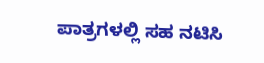ಪಾತ್ರಗಳಲ್ಲಿ ಸಹ ನಟಿಸಿ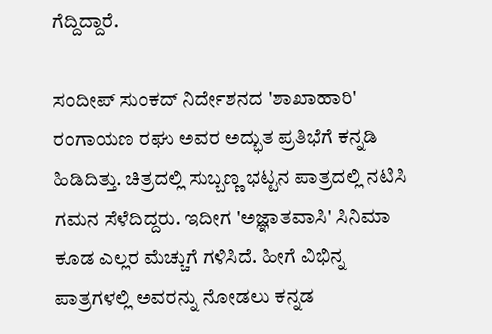ಗೆದ್ದಿದ್ದಾರೆ.

ಸಂದೀಪ್ ಸುಂಕದ್ ನಿರ್ದೇಶನದ 'ಶಾಖಾಹಾರಿ' ರಂಗಾಯಣ ರಘು ಅವರ ಅದ್ಭುತ ಪ್ರತಿಭೆಗೆ ಕನ್ನಡಿ ಹಿಡಿದಿತ್ತು. ಚಿತ್ರದಲ್ಲಿ ಸುಬ್ಬಣ್ಣ ಭಟ್ಟನ ಪಾತ್ರದಲ್ಲಿ ನಟಿಸಿ ಗಮನ ಸೆಳೆದಿದ್ದರು. ಇದೀಗ 'ಅಜ್ಞಾತವಾಸಿ' ಸಿನಿಮಾ ಕೂಡ ಎಲ್ಲರ ಮೆಚ್ಚುಗೆ ಗಳಿಸಿದೆ. ಹೀಗೆ ವಿಭಿನ್ನ ಪಾತ್ರಗಳಲ್ಲಿ ಅವರನ್ನು ನೋಡಲು ಕನ್ನಡ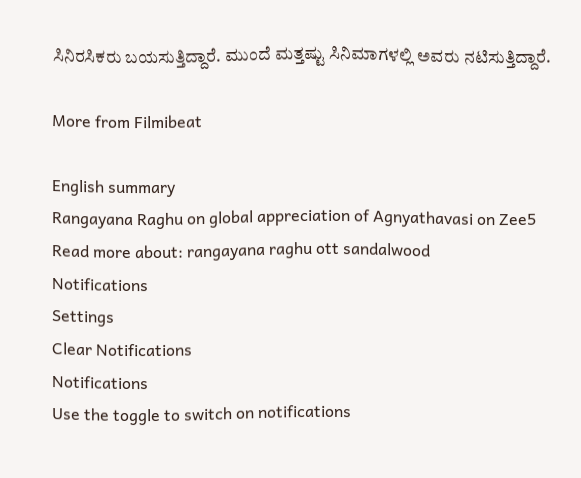ಸಿನಿರಸಿಕರು ಬಯಸುತ್ತಿದ್ದಾರೆ. ಮುಂದೆ ಮತ್ತಷ್ಟು ಸಿನಿಮಾಗಳಲ್ಲಿ ಅವರು ನಟಿಸುತ್ತಿದ್ದಾರೆ.

More from Filmibeat

English summary
Rangayana Raghu on global appreciation of Agnyathavasi on Zee5
Read more about: rangayana raghu ott sandalwood
Notifications
Settings
Clear Notifications
Notifications
Use the toggle to switch on notifications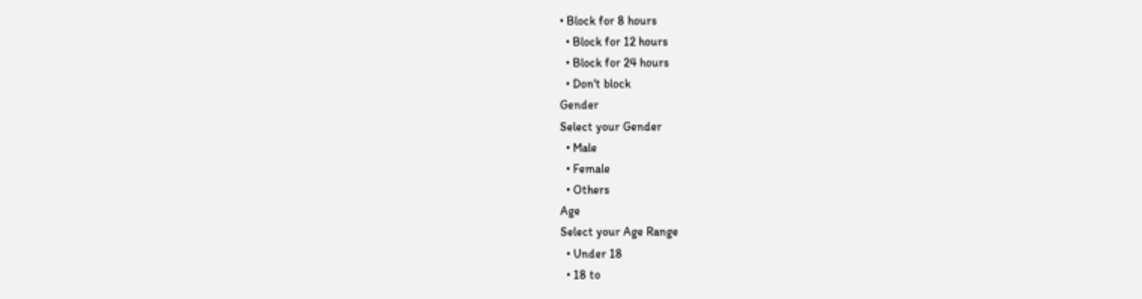• Block for 8 hours
  • Block for 12 hours
  • Block for 24 hours
  • Don't block
Gender
Select your Gender
  • Male
  • Female
  • Others
Age
Select your Age Range
  • Under 18
  • 18 to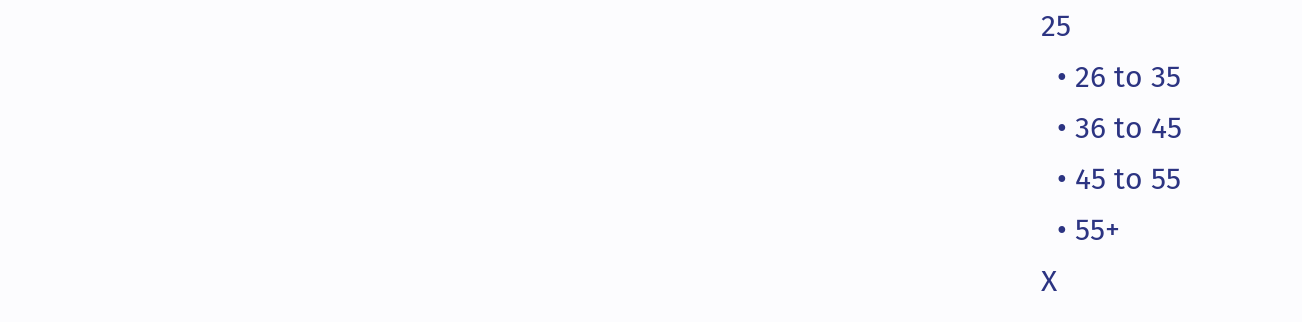25
  • 26 to 35
  • 36 to 45
  • 45 to 55
  • 55+
X